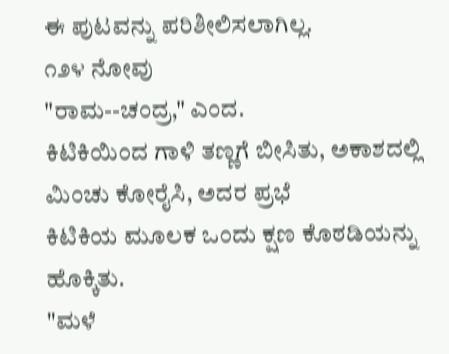ಈ ಪುಟವನ್ನು ಪರಿಶೀಲಿಸಲಾಗಿಲ್ಲ.
೧೨೪ ನೋವು
"ರಾಮ--ಚಂದ್ರ," ಎಂದ.
ಕಿಟಿಕಿಯಿಂದ ಗಾಳಿ ತಣ್ಣಗೆ ಬೀಸಿತು, ಅಕಾಶದಲ್ಲಿ ಮಿಂಚು ಕೋರೈಸಿ, ಅದರ ಪ್ರಭೆ
ಕಿಟಿಕಿಯ ಮೂಲಕ ಒಂದು ಕ್ಷಣ ಕೊಠಡಿಯನ್ನು ಹೊಕ್ಕಿತು.
"ಮಳೆ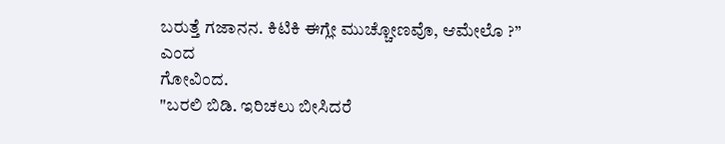ಬರುತ್ತೆ ಗಜಾನನ. ಕಿಟಿಕಿ ಈಗ್ಲೇ ಮುಚ್ಚೋಣವೊ, ಆಮೇಲೊ ?” ಎಂದ
ಗೋವಿಂದ.
"ಬರಲಿ ಬಿಡಿ. ಇರಿಚಲು ಬೀಸಿದರೆ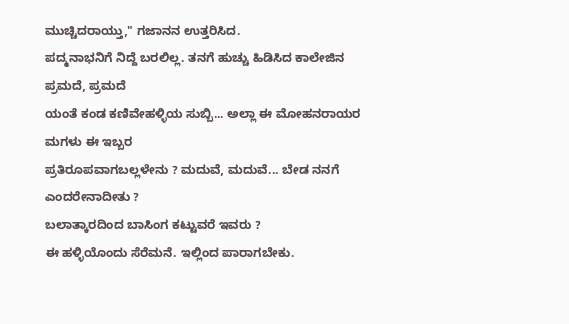ಮುಚ್ಚಿದರಾಯ್ತು," ಗಜಾನನ ಉತ್ತರಿಸಿದ.
ಪದ್ಮನಾಭನಿಗೆ ನಿದ್ದೆ ಬರಲಿಲ್ಲ. ತನಗೆ ಹುಚ್ಚು ಹಿಡಿಸಿದ ಕಾಲೇಜಿನ ಪ್ರಮದೆ, ಪ್ರಮದೆ
ಯಂತೆ ಕಂಡ ಕಣಿವೇಹಳ್ಳಿಯ ಸುಬ್ಬಿ... ಅಲ್ಲಾ ಈ ಮೋಹನರಾಯರ ಮಗಳು ಈ ಇಬ್ಬರ
ಪ್ರತಿರೂಪವಾಗಬಲ್ಲಳೇನು ? ಮದುವೆ, ಮದುವೆ... ಬೇಡ ನನಗೆ ಎಂದರೇನಾದೀತು ?
ಬಲಾತ್ಕಾರದಿಂದ ಬಾಸಿಂಗ ಕಟ್ಟುವರೆ ಇವರು ?
ಈ ಹಳ್ಳಿಯೊಂದು ಸೆರೆಮನೆ. ಇಲ್ಲಿಂದ ಪಾರಾಗಬೇಕು.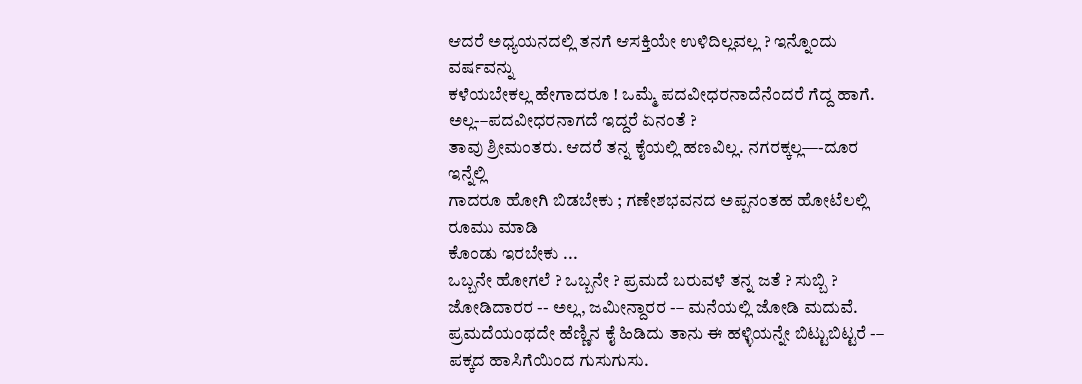ಆದರೆ ಅಧ್ಯಯನದಲ್ಲಿ ತನಗೆ ಆಸಕ್ತಿಯೇ ಉಳಿದಿಲ್ಲವಲ್ಲ ? ಇನ್ನೊಂದು ವರ್ಷವನ್ನು
ಕಳೆಯಬೇಕಲ್ಲ ಹೇಗಾದರೂ ! ಒಮ್ಮೆ ಪದವೀಧರನಾದೆನೆಂದರೆ ಗೆದ್ದ ಹಾಗೆ.
ಅಲ್ಲ-–ಪದವೀಧರನಾಗದೆ ಇದ್ದರೆ ಏನಂತೆ ?
ತಾವು ಶ್ರೀಮಂತರು. ಆದರೆ ತನ್ನ ಕೈಯಲ್ಲಿ ಹಣವಿಲ್ಲ. ನಗರಕ್ಕಲ್ಲ—-ದೂರ ಇನ್ನೆಲ್ಲಿ
ಗಾದರೂ ಹೋಗಿ ಬಿಡಬೇಕು ; ಗಣೇಶಭವನದ ಅಪ್ಪನಂತಹ ಹೋಟೆಲಲ್ಲಿ ರೂಮು ಮಾಡಿ
ಕೊಂಡು ಇರಬೇಕು ...
ಒಬ್ಬನೇ ಹೋಗಲೆ ? ಒಬ್ಬನೇ ? ಪ್ರಮದೆ ಬರುವಳೆ ತನ್ನ ಜತೆ ? ಸುಬ್ಬಿ ?
ಜೋಡಿದಾರರ -- ಅಲ್ಲ, ಜಮೀನ್ದಾರರ -– ಮನೆಯಲ್ಲಿ ಜೋಡಿ ಮದುವೆ.
ಪ್ರಮದೆಯಂಥದೇ ಹೆಣ್ಣಿನ ಕೈ ಹಿಡಿದು ತಾನು ಈ ಹಳ್ಳಿಯನ್ನೇ ಬಿಟ್ಟುಬಿಟ್ಟರೆ -–
ಪಕ್ಕದ ಹಾಸಿಗೆಯಿಂದ ಗುಸುಗುಸು.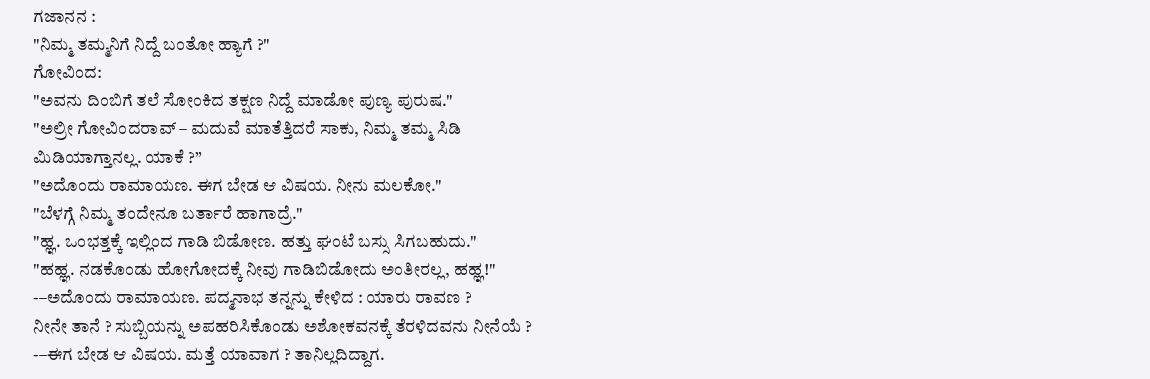ಗಜಾನನ :
"ನಿಮ್ಮ ತಮ್ಮನಿಗೆ ನಿದ್ದೆ ಬಂತೋ ಹ್ಯಾಗೆ ?"
ಗೋವಿಂದ:
"ಅವನು ದಿಂಬಿಗೆ ತಲೆ ಸೋಂಕಿದ ತಕ್ಷಣ ನಿದ್ದೆ ಮಾಡೋ ಪುಣ್ಯ ಪುರುಷ."
"ಅಲ್ರೀ ಗೋವಿಂದರಾವ್ – ಮದುವೆ ಮಾತೆತ್ತಿದರೆ ಸಾಕು, ನಿಮ್ಮ ತಮ್ಮ ಸಿಡಿ
ಮಿಡಿಯಾಗ್ತಾನಲ್ಲ. ಯಾಕೆ ?”
"ಅದೊಂದು ರಾಮಾಯಣ. ಈಗ ಬೇಡ ಆ ವಿಷಯ. ನೀನು ಮಲಕೋ."
"ಬೆಳಗ್ಗೆ ನಿಮ್ಮ ತಂದೇನೂ ಬರ್ತಾರೆ ಹಾಗಾದ್ರೆ."
"ಹ್ಞ. ಒಂಭತ್ತಕ್ಕೆ ಇಲ್ಲಿಂದ ಗಾಡಿ ಬಿಡೋಣ. ಹತ್ತು ಘಂಟೆ ಬಸ್ಸು ಸಿಗಬಹುದು."
"ಹಹ್ಞ. ನಡಕೊಂಡು ಹೋಗೋದಕ್ಕೆ ನೀವು ಗಾಡಿಬಿಡೋದು ಅಂತೀರಲ್ಲ, ಹಹ್ಞ!"
-–ಅದೊಂದು ರಾಮಾಯಣ. ಪದ್ಮನಾಭ ತನ್ನನ್ನು ಕೇಳಿದ : ಯಾರು ರಾವಣ ?
ನೀನೇ ತಾನೆ ? ಸುಬ್ಬಿಯನ್ನು ಅಪಹರಿಸಿಕೊಂಡು ಅಶೋಕವನಕ್ಕೆ ತೆರಳಿದವನು ನೀನೆಯೆ ?
-–ಈಗ ಬೇಡ ಆ ವಿಷಯ. ಮತ್ತೆ ಯಾವಾಗ ? ತಾನಿಲ್ಲದಿದ್ದಾಗ.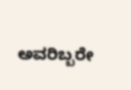ಅವರಿಬ್ಬರೇ